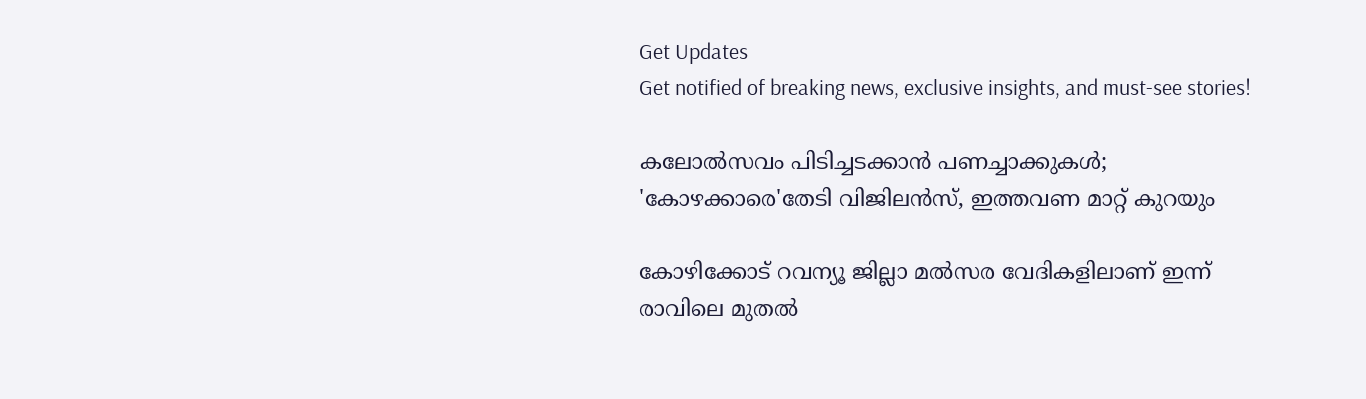Get Updates
Get notified of breaking news, exclusive insights, and must-see stories!

കലോല്‍സവം പിടിച്ചടക്കാന്‍ പണച്ചാക്കുകള്‍; 'കോഴക്കാരെ'തേടി വിജിലന്‍സ്, ഇത്തവണ മാറ്റ് കുറയും

കോഴിക്കോട് റവന്യൂ ജില്ലാ മല്‍സര വേദികളിലാണ് ഇന്ന് രാവിലെ മുതല്‍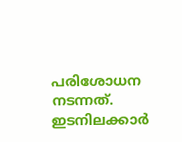പരിശോധന നടന്നത്. ഇടനിലക്കാര്‍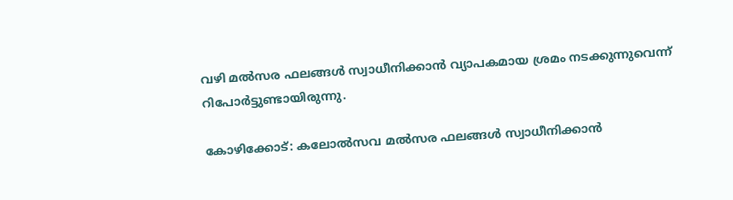വഴി മല്‍സര ഫലങ്ങള്‍ സ്വാധീനിക്കാന്‍ വ്യാപകമായ ശ്രമം നടക്കുന്നുവെന്ന് റിപോര്‍ട്ടുണ്ടായിരുന്നു.

കോഴിക്കോട്: കലോല്‍സവ മല്‍സര ഫലങ്ങള്‍ സ്വാധീനിക്കാന്‍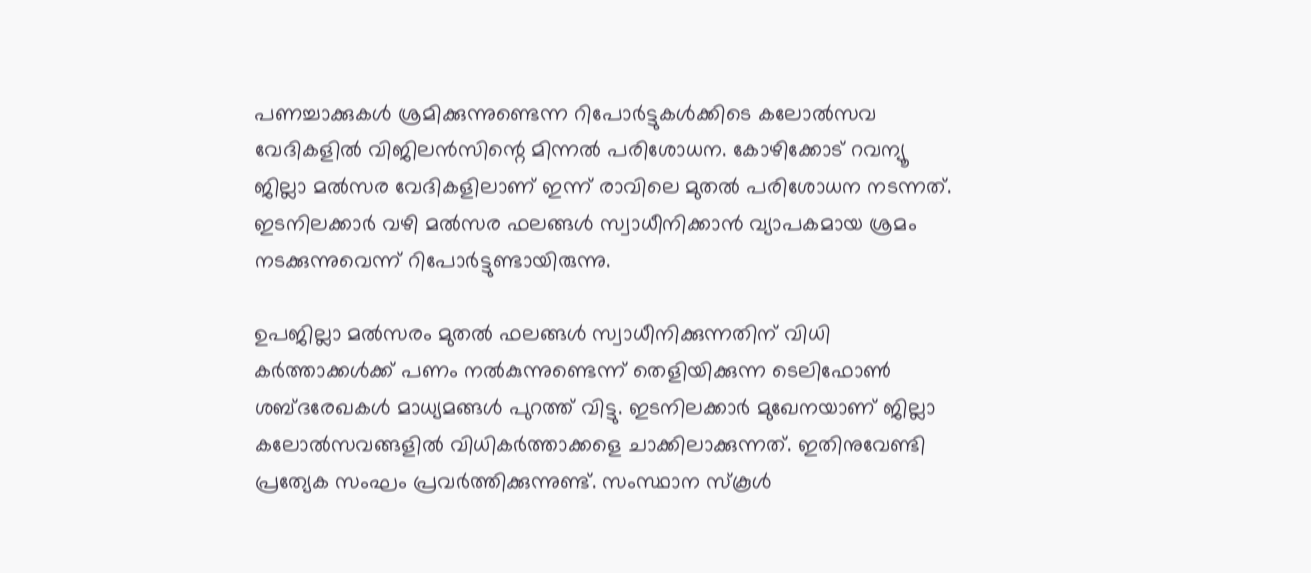പണച്ചാക്കുകള്‍ ശ്രമിക്കുന്നുണ്ടെന്ന റിപോര്‍ട്ടുകള്‍ക്കിടെ കലോല്‍സവ വേദികളില്‍ വിജിലന്‍സിന്റെ മിന്നല്‍ പരിശോധന. കോഴിക്കോട് റവന്യൂ ജില്ലാ മല്‍സര വേദികളിലാണ് ഇന്ന് രാവിലെ മുതല്‍ പരിശോധന നടന്നത്. ഇടനിലക്കാര്‍ വഴി മല്‍സര ഫലങ്ങള്‍ സ്വാധീനിക്കാന്‍ വ്യാപകമായ ശ്രമം നടക്കുന്നുവെന്ന് റിപോര്‍ട്ടുണ്ടായിരുന്നു.

ഉപജില്ലാ മല്‍സരം മുതല്‍ ഫലങ്ങള്‍ സ്വാധീനിക്കുന്നതിന് വിധി കര്‍ത്താക്കള്‍ക്ക് പണം നല്‍കുന്നുണ്ടെന്ന് തെളിയിക്കുന്ന ടെലിഫോണ്‍ ശബ്ദരേഖകള്‍ മാധ്യമങ്ങള്‍ പുറത്ത് വിട്ടു. ഇടനിലക്കാര്‍ മുഖേനയാണ് ജില്ലാ കലോല്‍സവങ്ങളില്‍ വിധികര്‍ത്താക്കളെ ചാക്കിലാക്കുന്നത്. ഇതിനുവേണ്ടി പ്രത്യേക സംഘം പ്രവര്‍ത്തിക്കുന്നുണ്ട്. സംസ്ഥാന സ്‌കൂള്‍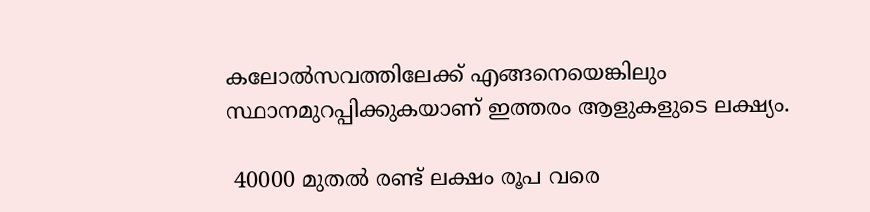കലോല്‍സവത്തിലേക്ക് എങ്ങനെയെങ്കിലും സ്ഥാനമുറപ്പിക്കുകയാണ് ഇത്തരം ആളുകളുടെ ലക്ഷ്യം.

 40000 മുതല്‍ രണ്ട് ലക്ഷം രൂപ വരെ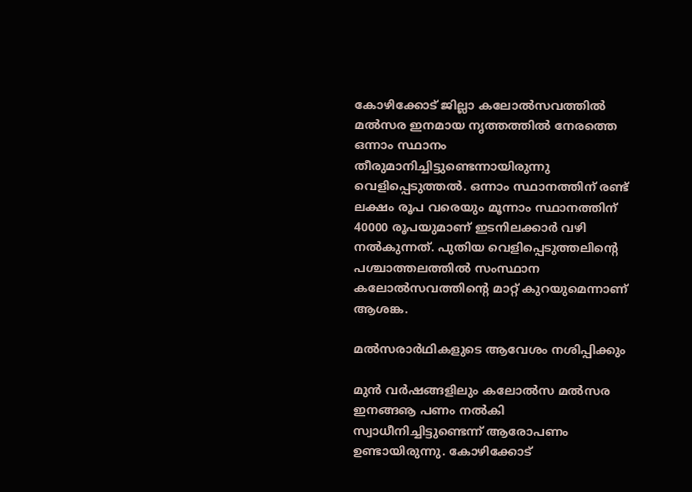കോഴിക്കോട് ജില്ലാ കലോല്‍സവത്തില്‍ മല്‍സര ഇനമായ നൃത്തത്തില്‍ നേരത്തെ ഒന്നാം സ്ഥാനം തീരുമാനിച്ചിട്ടുണ്ടെന്നായിരുന്നു വെളിപ്പെടുത്തല്‍. ഒന്നാം സ്ഥാനത്തിന് രണ്ട് ലക്ഷം രൂപ വരെയും മൂന്നാം സ്ഥാനത്തിന് 40000 രൂപയുമാണ് ഇടനിലക്കാര്‍ വഴി നല്‍കുന്നത്. പുതിയ വെളിപ്പെടുത്തലിന്റെ പശ്ചാത്തലത്തില്‍ സംസ്ഥാന കലോല്‍സവത്തിന്റെ മാറ്റ് കുറയുമെന്നാണ് ആശങ്ക.

മല്‍സരാര്‍ഥികളുടെ ആവേശം നശിപ്പിക്കും

മുന്‍ വര്‍ഷങ്ങളിലും കലോല്‍സ മല്‍സര ഇനങ്ങൡ പണം നല്‍കി സ്വാധീനിച്ചിട്ടുണ്ടെന്ന് ആരോപണം ഉണ്ടായിരുന്നു. കോഴിക്കോട്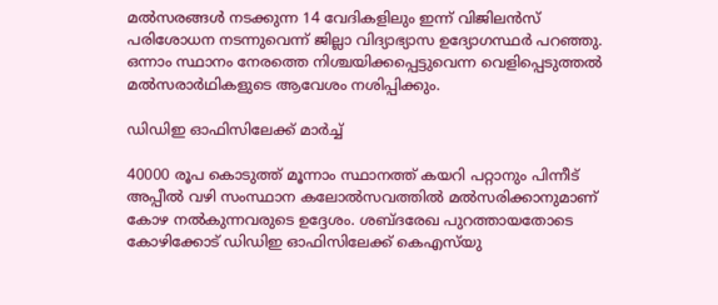മല്‍സരങ്ങള്‍ നടക്കുന്ന 14 വേദികളിലും ഇന്ന് വിജിലന്‍സ് പരിശോധന നടന്നുവെന്ന് ജില്ലാ വിദ്യാഭ്യാസ ഉദ്യോഗസ്ഥര്‍ പറഞ്ഞു. ഒന്നാം സ്ഥാനം നേരത്തെ നിശ്ചയിക്കപ്പെട്ടുവെന്ന വെളിപ്പെടുത്തല്‍ മല്‍സരാര്‍ഥികളുടെ ആവേശം നശിപ്പിക്കും.

ഡിഡിഇ ഓഫിസിലേക്ക് മാര്‍ച്ച്

40000 രൂപ കൊടുത്ത് മൂന്നാം സ്ഥാനത്ത് കയറി പറ്റാനും പിന്നീട് അപ്പീല്‍ വഴി സംസ്ഥാന കലോല്‍സവത്തില്‍ മല്‍സരിക്കാനുമാണ് കോഴ നല്‍കുന്നവരുടെ ഉദ്ദേശം. ശബ്ദരേഖ പുറത്തായതോടെ കോഴിക്കോട് ഡിഡിഇ ഓഫിസിലേക്ക് കെഎസ്‌യു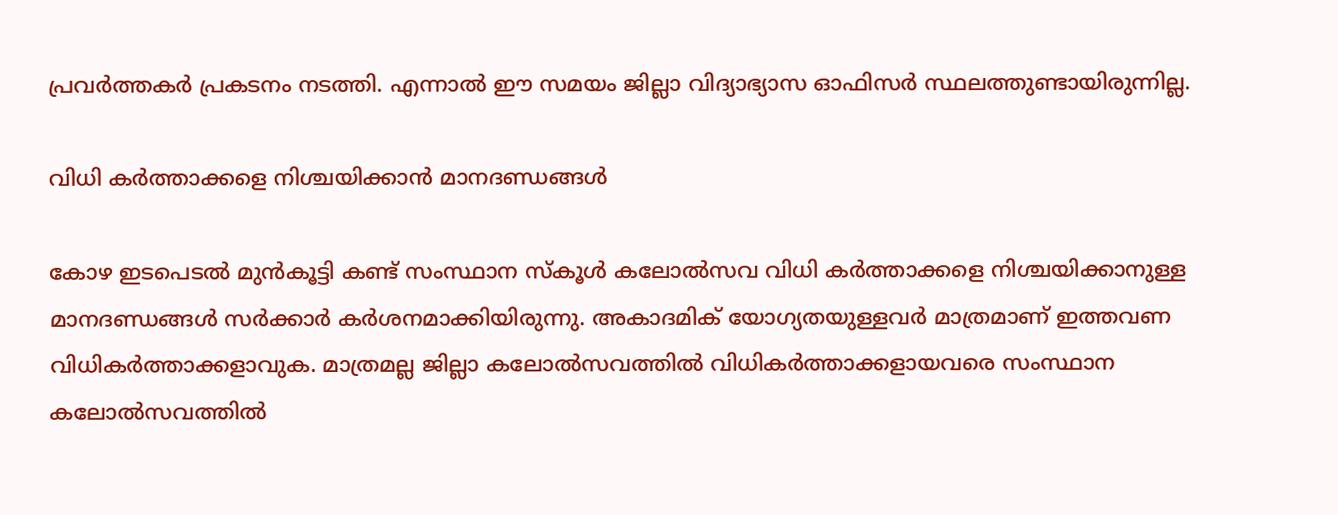പ്രവര്‍ത്തകര്‍ പ്രകടനം നടത്തി. എന്നാല്‍ ഈ സമയം ജില്ലാ വിദ്യാഭ്യാസ ഓഫിസര്‍ സ്ഥലത്തുണ്ടായിരുന്നില്ല.

വിധി കര്‍ത്താക്കളെ നിശ്ചയിക്കാന്‍ മാനദണ്ഡങ്ങള്‍

കോഴ ഇടപെടല്‍ മുന്‍കൂട്ടി കണ്ട് സംസ്ഥാന സ്‌കൂള്‍ കലോല്‍സവ വിധി കര്‍ത്താക്കളെ നിശ്ചയിക്കാനുള്ള മാനദണ്ഡങ്ങള്‍ സര്‍ക്കാര്‍ കര്‍ശനമാക്കിയിരുന്നു. അകാദമിക് യോഗ്യതയുള്ളവര്‍ മാത്രമാണ് ഇത്തവണ വിധികര്‍ത്താക്കളാവുക. മാത്രമല്ല ജില്ലാ കലോല്‍സവത്തില്‍ വിധികര്‍ത്താക്കളായവരെ സംസ്ഥാന കലോല്‍സവത്തില്‍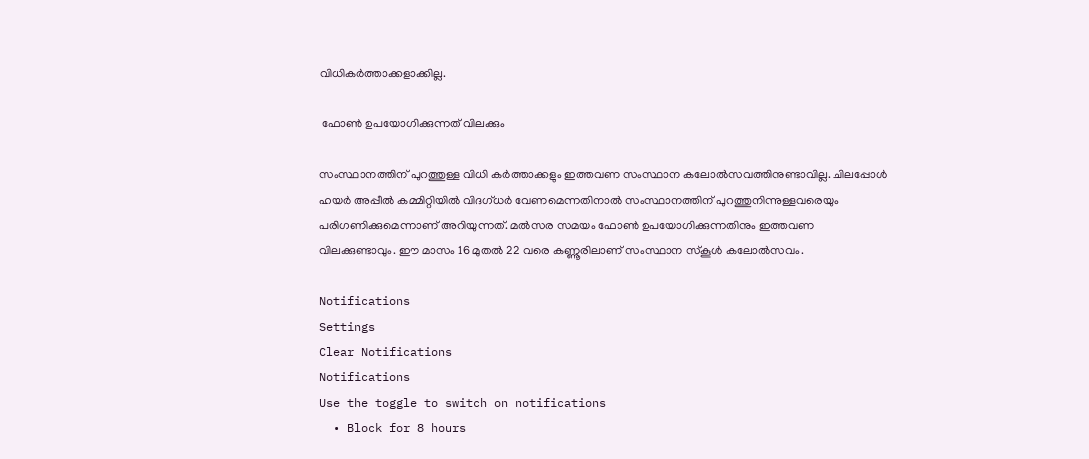വിധികര്‍ത്താക്കളാക്കില്ല.

 ഫോണ്‍ ഉപയോഗിക്കുന്നത് വിലക്കും

സംസ്ഥാനത്തിന് പുറത്തുള്ള വിധി കര്‍ത്താക്കളും ഇത്തവണ സംസ്ഥാന കലോല്‍സവത്തിനുണ്ടാവില്ല. ചിലപ്പോള്‍ ഹയര്‍ അപ്പീല്‍ കമ്മിറ്റിയില്‍ വിദഗ്ധര്‍ വേണമെന്നതിനാല്‍ സംസ്ഥാനത്തിന് പുറത്തുനിന്നുള്ളവരെയും പരിഗണിക്കുമെന്നാണ് അറിയുന്നത്. മല്‍സര സമയം ഫോണ്‍ ഉപയോഗിക്കുന്നതിനും ഇത്തവണ വിലക്കുണ്ടാവും. ഈ മാസം 16 മുതല്‍ 22 വരെ കണ്ണൂരിലാണ് സംസ്ഥാന സ്‌കൂള്‍ കലോല്‍സവം.

Notifications
Settings
Clear Notifications
Notifications
Use the toggle to switch on notifications
  • Block for 8 hours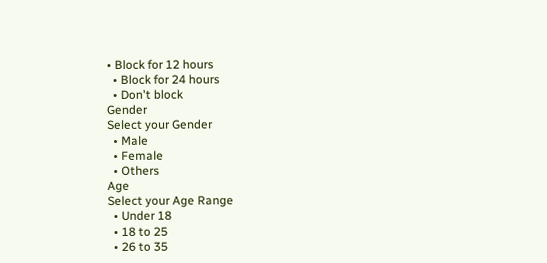• Block for 12 hours
  • Block for 24 hours
  • Don't block
Gender
Select your Gender
  • Male
  • Female
  • Others
Age
Select your Age Range
  • Under 18
  • 18 to 25
  • 26 to 35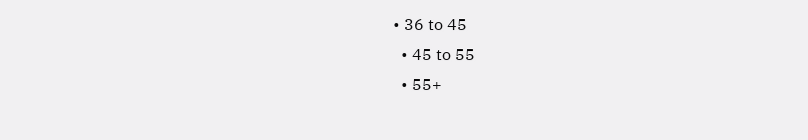• 36 to 45
  • 45 to 55
  • 55+